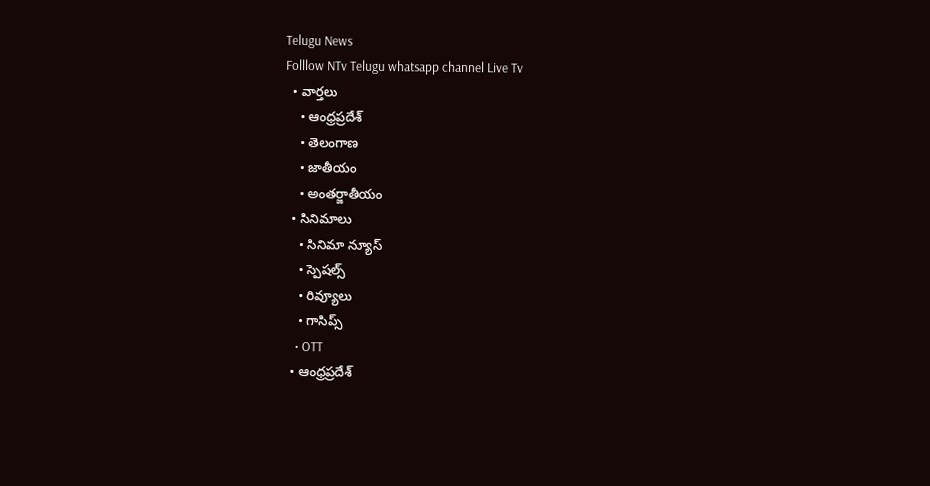Telugu News
Folllow NTv Telugu whatsapp channel Live Tv
  • వార్తలు
    • ఆంధ్రప్రదేశ్
    • తెలంగాణ
    • జాతీయం
    • అంతర్జాతీయం
  • సినిమాలు
    • సినిమా న్యూస్
    • స్పెషల్స్
    • రివ్యూలు
    • గాసిప్స్
    • OTT
  • ఆంధ్రప్రదేశ్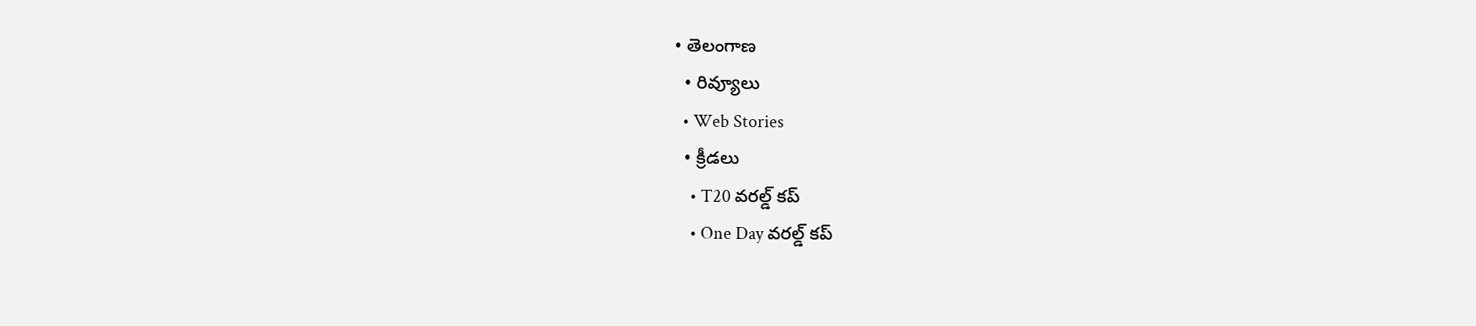• తెలంగాణ
  • రివ్యూలు
  • Web Stories
  • క్రీడలు
    • T20 వరల్డ్ కప్
    • One Day వరల్డ్ కప్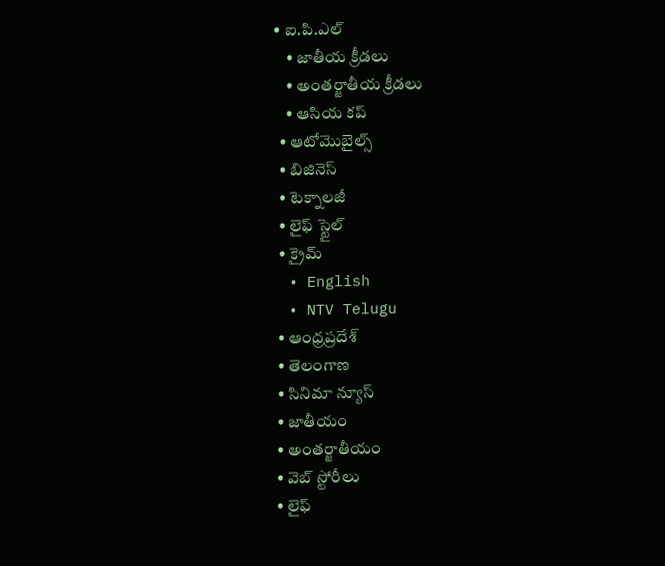• ఐ.పి.ఎల్
    • జాతీయ క్రీడలు
    • అంతర్జాతీయ క్రీడలు
    • ఆసియ కప్
  • ఆటోమొబైల్స్
  • బిజినెస్‌
  • టెక్నాలజీ
  • లైఫ్ స్టైల్
  • క్రైమ్
  • English
  • NTV Telugu
  • ఆంధ్రప్రదేశ్
  • తెలంగాణ
  • సినిమా న్యూస్
  • జాతీయం
  • అంతర్జాతీయం
  • వెబ్ స్టోరీలు
  • లైఫ్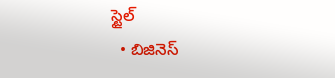స్టైల్
  • బిజినెస్‌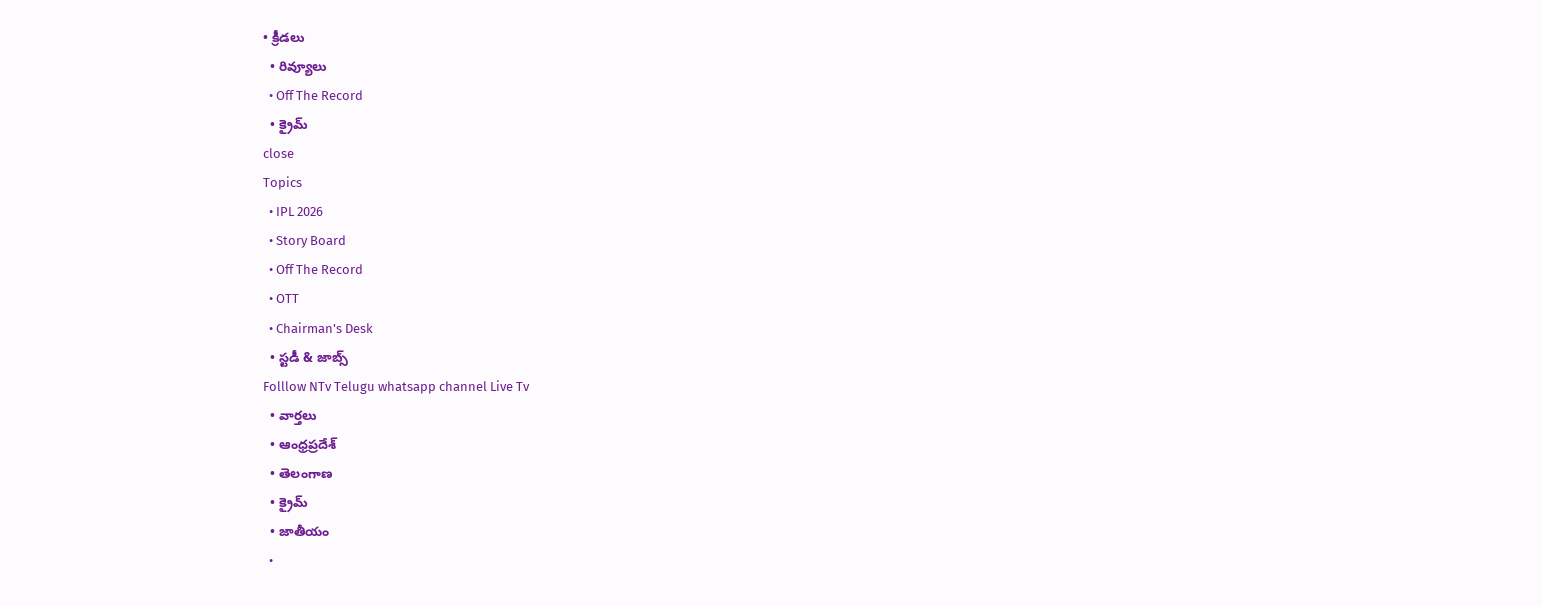• క్రీడలు
  • రివ్యూలు
  • Off The Record
  • క్రైమ్
close
Topics
  • IPL 2026
  • Story Board
  • Off The Record
  • OTT
  • Chairman's Desk
  • స్టడీ & జాబ్స్
Folllow NTv Telugu whatsapp channel Live Tv
  • వార్తలు
  • ఆంధ్రప్రదేశ్
  • తెలంగాణ
  • క్రైమ్
  • జాతీయం
  •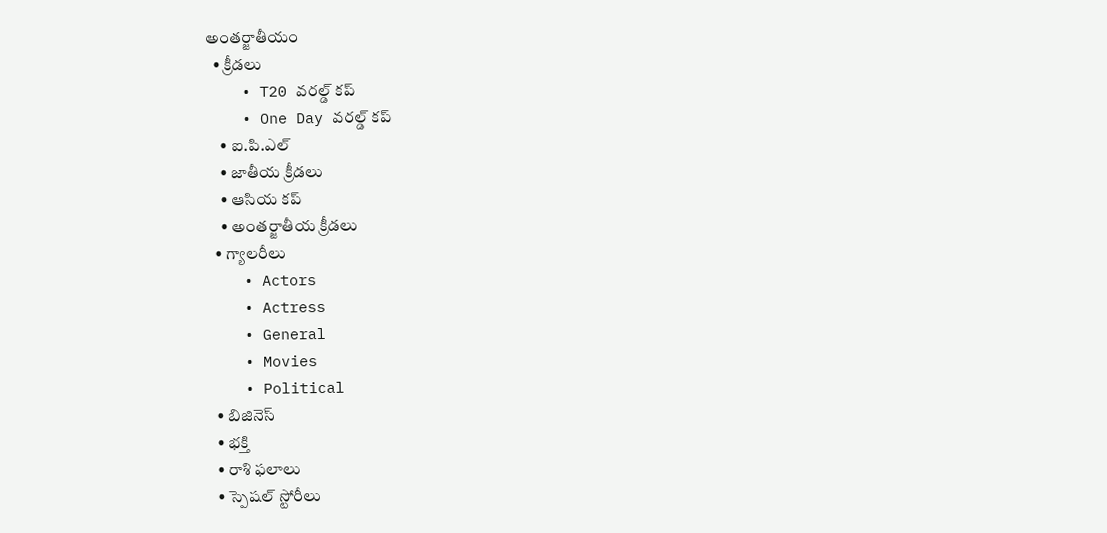అంతర్జాతీయం
  • క్రీడలు
    • T20 వరల్డ్ కప్
    • One Day వరల్డ్ కప్
    • ఐ.పి.ఎల్
    • జాతీయ క్రీడలు
    • ఆసియ కప్
    • అంతర్జాతీయ క్రీడలు
  • గ్యాలరీలు
    • Actors
    • Actress
    • General
    • Movies
    • Political
  • బిజినెస్‌
  • భక్తి
  • రాశి ఫలాలు
  • స్పెషల్‌ స్టోరీలు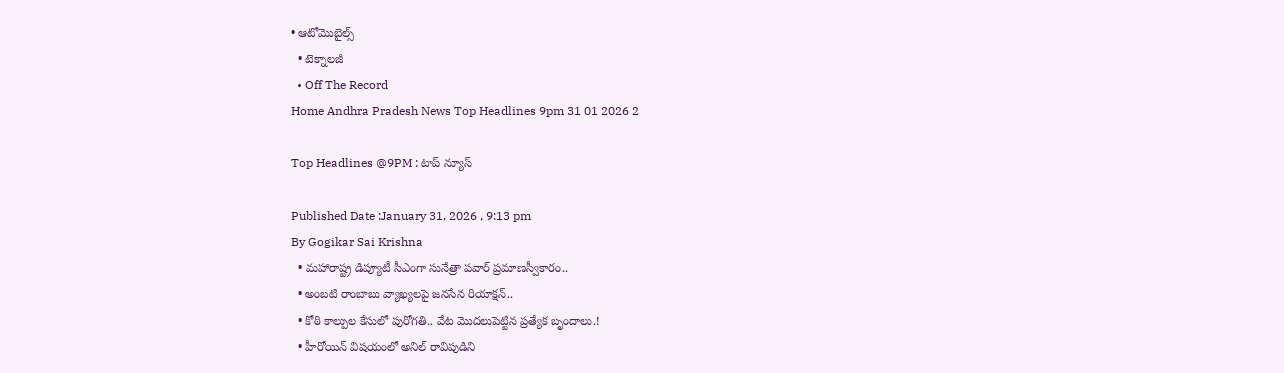• ఆటోమొబైల్స్
  • టెక్నాలజీ
  • Off The Record
Home Andhra Pradesh News Top Headlines 9pm 31 01 2026 2

Top Headlines @9PM : టాప్‌ న్యూస్‌

Published Date :January 31, 2026 , 9:13 pm
By Gogikar Sai Krishna
  • మహారాష్ట్ర డిప్యూటీ సీఎంగా సునేత్రా పవార్ ప్రమాణస్వీకారం..
  • అంబటి రాంబాబు వ్యాఖ్యలపై జనసేన రియాక్షన్..
  • కోఠి కాల్పుల కేసులో పురోగతి.. వేట మొదలుపెట్టిన ప్రత్యేక బృందాలు.!
  • హీరోయిన్ విషయంలో అనిల్ రావిపుడిని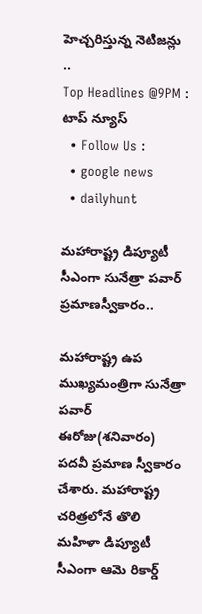హెచ్చరిస్తున్న నెటిజన్లు ..
Top Headlines @9PM : టాప్‌ న్యూస్‌
  • Follow Us :
  • google news
  • dailyhunt

మహారాష్ట్ర డిప్యూటీ సీఎంగా సునేత్రా పవార్ ప్రమాణస్వీకారం..

మహారాష్ట్ర ఉప ముఖ్యమంత్రిగా సునేత్రా పవార్ ఈరోజు(శనివారం) పదవీ ప్రమాణ స్వీకారం చేశారు. మహారాష్ట్ర చరిత్రలోనే తొలి మహిళా డిప్యూటీ సీఎంగా ఆమె రికార్డ్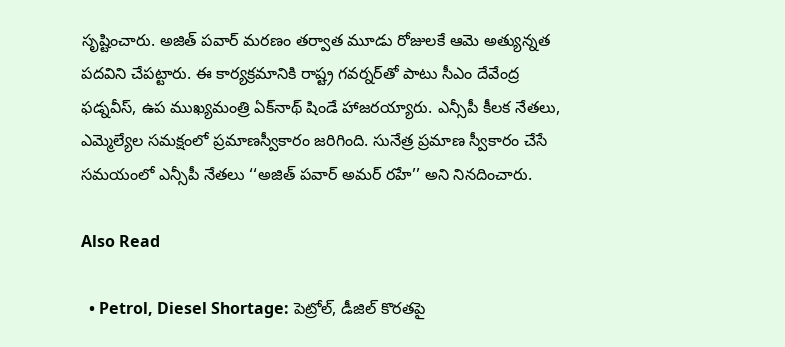స‌ృష్టించారు. అజిత్ పవార్ మరణం తర్వాత మూడు రోజులకే ఆమె అత్యున్నత పదవిని చేపట్టారు. ఈ కార్యక్రమానికి రాష్ట్ర గవర్నర్‌తో పాటు సీఎం దేవేంద్ర ఫడ్నవీస్, ఉప ముఖ్యమంత్రి ఏక్‌నాథ్ షిండే హాజరయ్యారు. ఎన్సీపీ కీలక నేతలు, ఎమ్మెల్యేల సమక్షంలో ప్రమాణస్వీకారం జరిగింది. సునేత్ర ప్రమాణ స్వీకారం చేసే సమయంలో ఎన్సీపీ నేతలు ‘‘అజిత్ పవార్ అమర్ రహే’’ అని నినదించారు.

Also Read

  • Petrol, Diesel Shortage: పెట్రోల్, డీజిల్ కొరతపై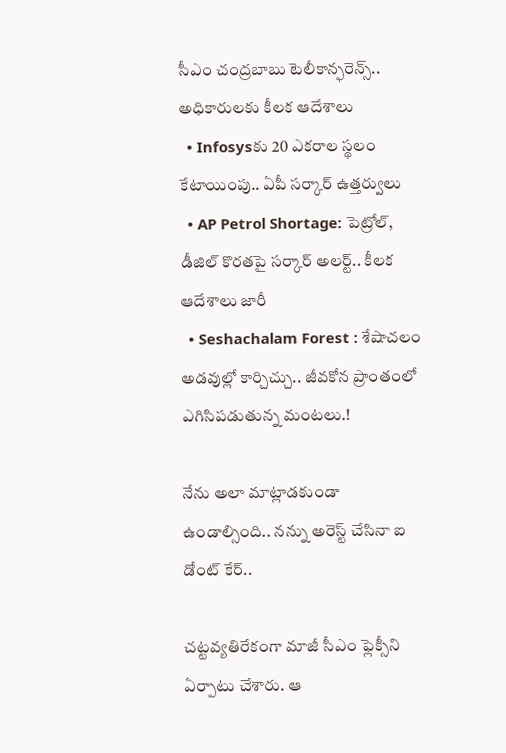సీఎం చంద్రబాబు టెలీకాన్ఫరెన్స్.. అధికారులకు కీలక ఆదేశాలు
  • Infosysకు 20 ఎకరాల స్థలం కేటాయింపు.. ఏపీ సర్కార్‌ ఉత్తర్వులు
  • AP Petrol Shortage: పెట్రోల్, డీజిల్ కొరతపై సర్కార్‌ అలర్ట్.. కీలక ఆదేశాలు జారీ
  • Seshachalam Forest : శేషాచలం అడవుల్లో కార్చిచ్చు.. జీవకోన ప్రాంతంలో ఎగిసిపడుతున్న మంటలు.!

నేను అలా మాట్లాడకుండా ఉండాల్సింది.. నన్ను అరెస్ట్‌ చేసినా ఐ డోంట్‌ కేర్‌..

చట్టవ్యతిరేకంగా మాజీ సీఎం ఫ్లెక్సీని ఏర్పాటు చేశారు. ఆ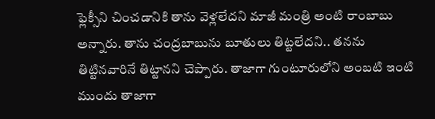ఫ్లెక్సీని చించడానికి తాను వెళ్లలేదని మాజీ మంత్రి అంటి రాంబాబు అన్నారు. తాను చంద్రబాబును బూతులు తిట్టలేదని.. తనను తిట్టినవారినే తిట్టానని చెప్పారు. తాజాగా గుంటూరులోని అంబటి ఇంటి ముందు తాజాగా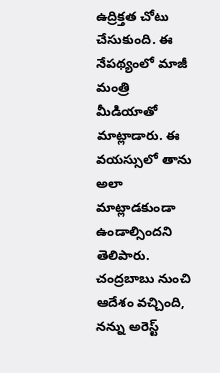ఉద్రిక్తత చోటు చేసుకుంది. ఈ నేపథ్యంలో మాజీ మంత్రి మీడియాతో మాట్లాడారు. ఈ వయస్సులో తాను అలా మాట్లాడకుండా ఉండాల్సిందని తెలిపారు. చంద్రబాబు నుంచి ఆదేశం వచ్చింది, నన్ను అరెస్ట్‌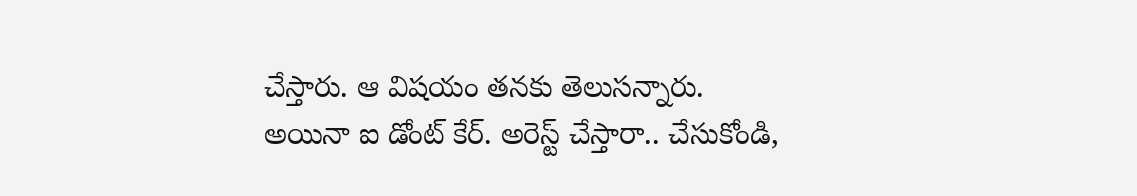చేస్తారు. ఆ విషయం తనకు తెలుసన్నారు. అయినా ఐ డోంట్‌ కేర్‌. అరెస్ట్‌ చేస్తారా.. చేసుకోండి,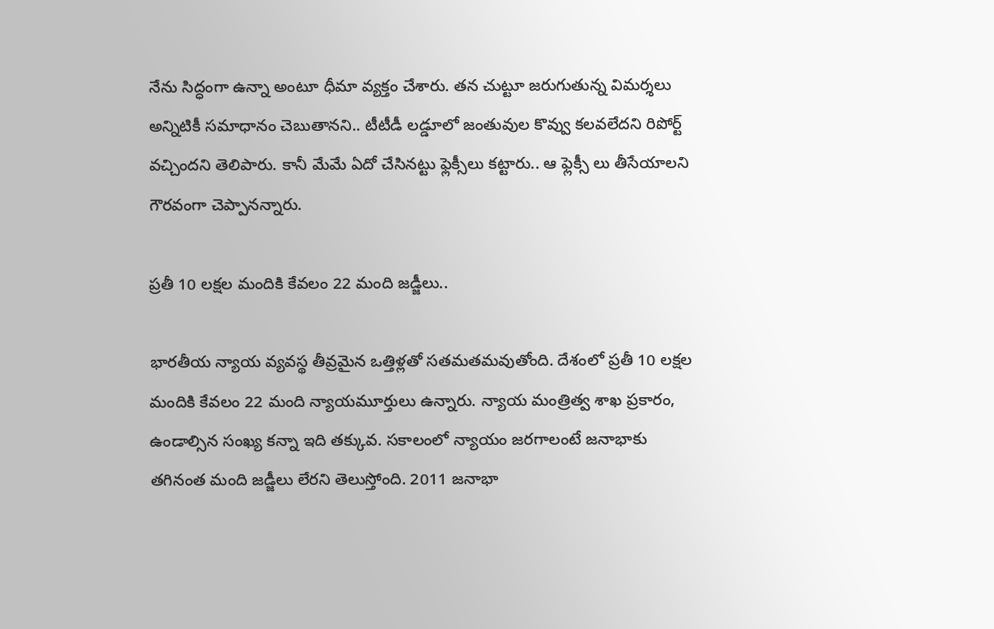నేను సిద్ధంగా ఉన్నా అంటూ ధీమా వ్యక్తం చేశారు. తన చుట్టూ జరుగుతున్న విమర్శలు అన్నిటికీ సమాధానం చెబుతానని.. టీటీడీ లడ్డూలో జంతువుల కొవ్వు కలవలేదని రిపోర్ట్ వచ్చిందని తెలిపారు. కానీ మేమే ఏదో చేసినట్టు ఫ్లెక్సీలు కట్టారు.. ఆ ఫ్లెక్సీ లు తీసేయాలని గౌరవంగా చెప్పానన్నారు.

ప్రతీ 10 లక్షల మందికి కేవలం 22 మంది జడ్జీలు..

భారతీయ న్యాయ వ్యవస్థ తీవ్రమైన ఒత్తిళ్లతో సతమతమవుతోంది. దేశంలో ప్రతీ 10 లక్షల మందికి కేవలం 22 మంది న్యాయమూర్తులు ఉన్నారు. న్యాయ మంత్రిత్వ శాఖ ప్రకారం, ఉండాల్సిన సంఖ్య కన్నా ఇది తక్కువ. సకాలంలో న్యాయం జరగాలంటే జనాభాకు తగినంత మంది జడ్జీలు లేరని తెలుస్తోంది. 2011 జనాభా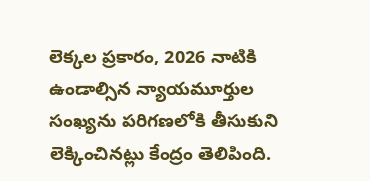లెక్కల ప్రకారం, 2026 నాటికి ఉండాల్సిన న్యాయమూర్తుల సంఖ్యను పరిగణలోకి తీసుకుని లెక్కించినట్లు కేంద్రం తెలిపింది.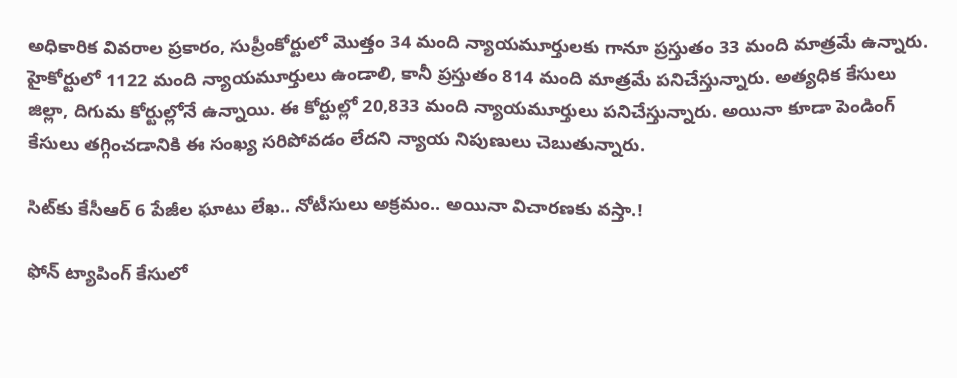అధికారిక వివరాల ప్రకారం, సుప్రీంకోర్టులో మొత్తం 34 మంది న్యాయమూర్తులకు గానూ ప్రస్తుతం 33 మంది మాత్రమే ఉన్నారు. హైకోర్టులో 1122 మంది న్యాయమూర్తులు ఉండాలి, కానీ ప్రస్తుతం 814 మంది మాత్రమే పనిచేస్తున్నారు. అత్యధిక కేసులు జిల్లా, దిగుమ కోర్టుల్లోనే ఉన్నాయి. ఈ కోర్టుల్లో 20,833 మంది న్యాయమూర్తులు పనిచేస్తున్నారు. అయినా కూడా పెండింగ్ కేసులు తగ్గించడానికి ఈ సంఖ్య సరిపోవడం లేదని న్యాయ నిపుణులు చెబుతున్నారు.

సిట్‌కు కేసీఆర్ 6 పేజీల ఘాటు లేఖ.. నోటీసులు అక్రమం.. అయినా విచారణకు వస్తా.!

ఫోన్ ట్యాపింగ్ కేసులో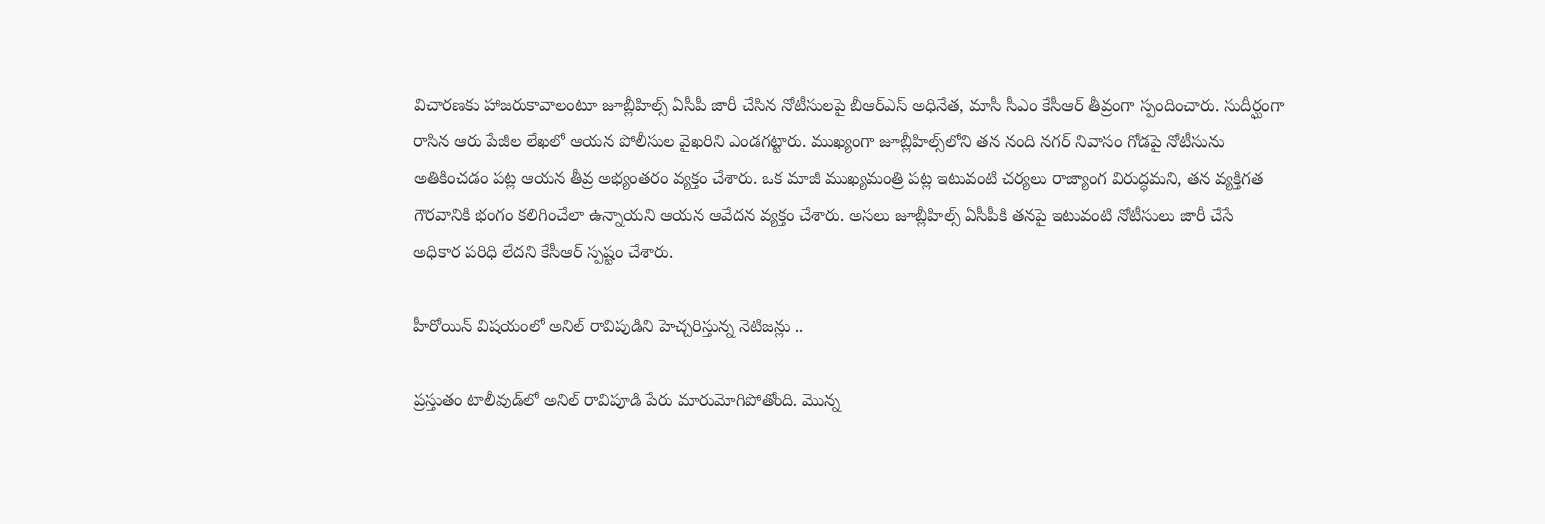విచారణకు హాజరుకావాలంటూ జూబ్లీహిల్స్ ఏసీపీ జారీ చేసిన నోటీసులపై బీఆర్‌ఎస్ అధినేత, మాసీ సీఎం కేసీఆర్ తీవ్రంగా స్పందించారు. సుదీర్ఘంగా రాసిన ఆరు పేజీల లేఖలో ఆయన పోలీసుల వైఖరిని ఎండగట్టారు. ముఖ్యంగా జూబ్లీహిల్స్‌లోని తన నంది నగర్ నివాసం గోడపై నోటీసును అతికించడం పట్ల ఆయన తీవ్ర అభ్యంతరం వ్యక్తం చేశారు. ఒక మాజీ ముఖ్యమంత్రి పట్ల ఇటువంటి చర్యలు రాజ్యాంగ విరుద్ధమని, తన వ్యక్తిగత గౌరవానికి భంగం కలిగించేలా ఉన్నాయని ఆయన ఆవేదన వ్యక్తం చేశారు. అసలు జూబ్లీహిల్స్ ఏసీపీకి తనపై ఇటువంటి నోటీసులు జారీ చేసే అధికార పరిధి లేదని కేసీఆర్ స్పష్టం చేశారు.

హీరోయిన్ విషయంలో అనిల్ రావిపుడిని హెచ్చరిస్తున్న నెటిజన్లు ..

ప్రస్తుతం టాలీవుడ్‌లో అనిల్ రావిపూడి పేరు మారుమోగిపోతోంది. మొన్న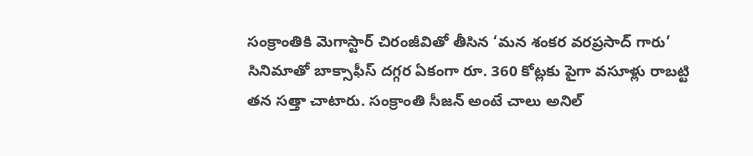సంక్రాంతికి మెగాస్టార్ చిరంజీవితో తీసిన ‘మన శంకర వరప్రసాద్ గారు’ సినిమాతో బాక్సాఫీస్ దగ్గర ఏకంగా రూ. 360 కోట్లకు పైగా వసూళ్లు రాబట్టి తన సత్తా చాటారు. సంక్రాంతి సీజన్ అంటే చాలు అనిల్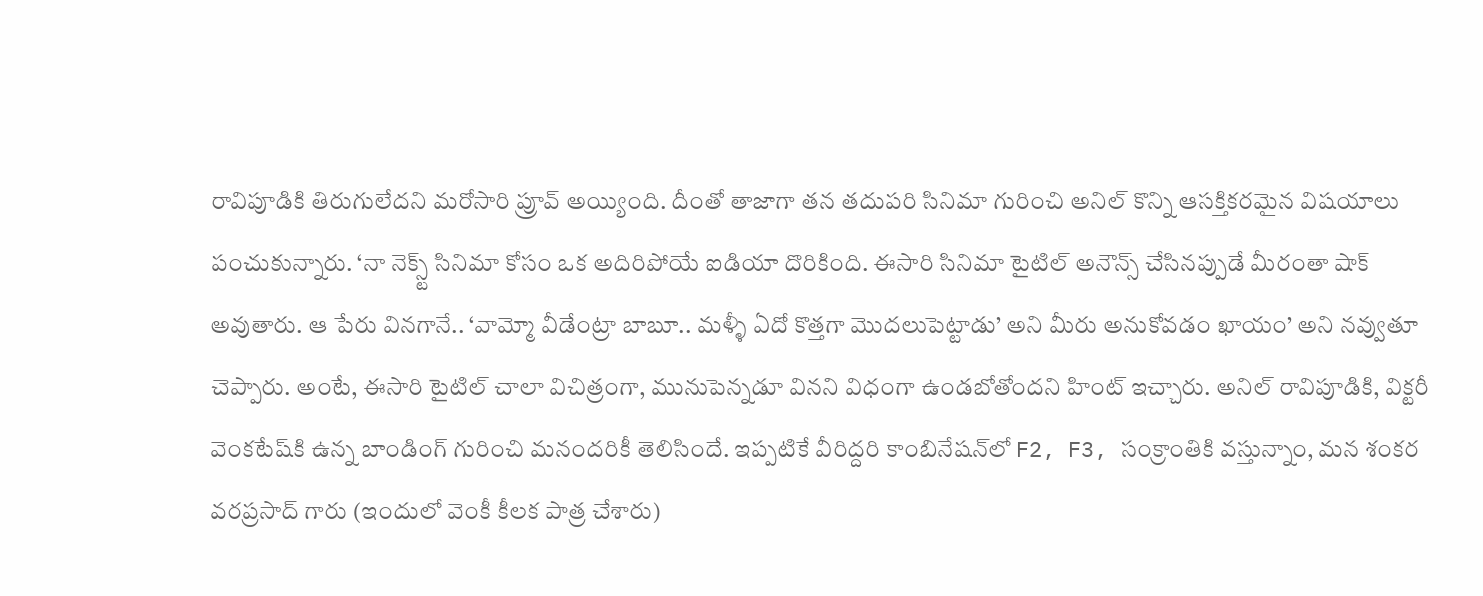రావిపూడికి తిరుగులేదని మరోసారి ప్రూవ్ అయ్యింది. దీంతో తాజాగా తన తదుపరి సినిమా గురించి అనిల్ కొన్ని ఆసక్తికరమైన విషయాలు పంచుకున్నారు. ‘నా నెక్స్ట్ సినిమా కోసం ఒక అదిరిపోయే ఐడియా దొరికింది. ఈసారి సినిమా టైటిల్ అనౌన్స్ చేసినప్పుడే మీరంతా షాక్ అవుతారు. ఆ పేరు వినగానే.. ‘వామ్మో వీడేంట్రా బాబూ.. మళ్ళీ ఏదో కొత్తగా మొదలుపెట్టాడు’ అని మీరు అనుకోవడం ఖాయం’ అని నవ్వుతూ చెప్పారు. అంటే, ఈసారి టైటిల్ చాలా విచిత్రంగా, మునుపెన్నడూ వినని విధంగా ఉండబోతోందని హింట్ ఇచ్చారు. అనిల్ రావిపూడికి, విక్టరీ వెంకటేష్‌కి ఉన్న బాండింగ్ గురించి మనందరికీ తెలిసిందే. ఇప్పటికే వీరిద్దరి కాంబినేషన్‌లో F2, F3, సంక్రాంతికి వస్తున్నాం, మన శంకర వరప్రసాద్ గారు (ఇందులో వెంకీ కీలక పాత్ర చేశారు)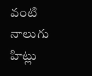వంటి నాలుగు హిట్లు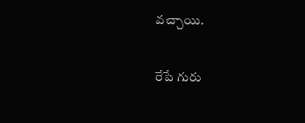వచ్చాయి.

రేపే గురు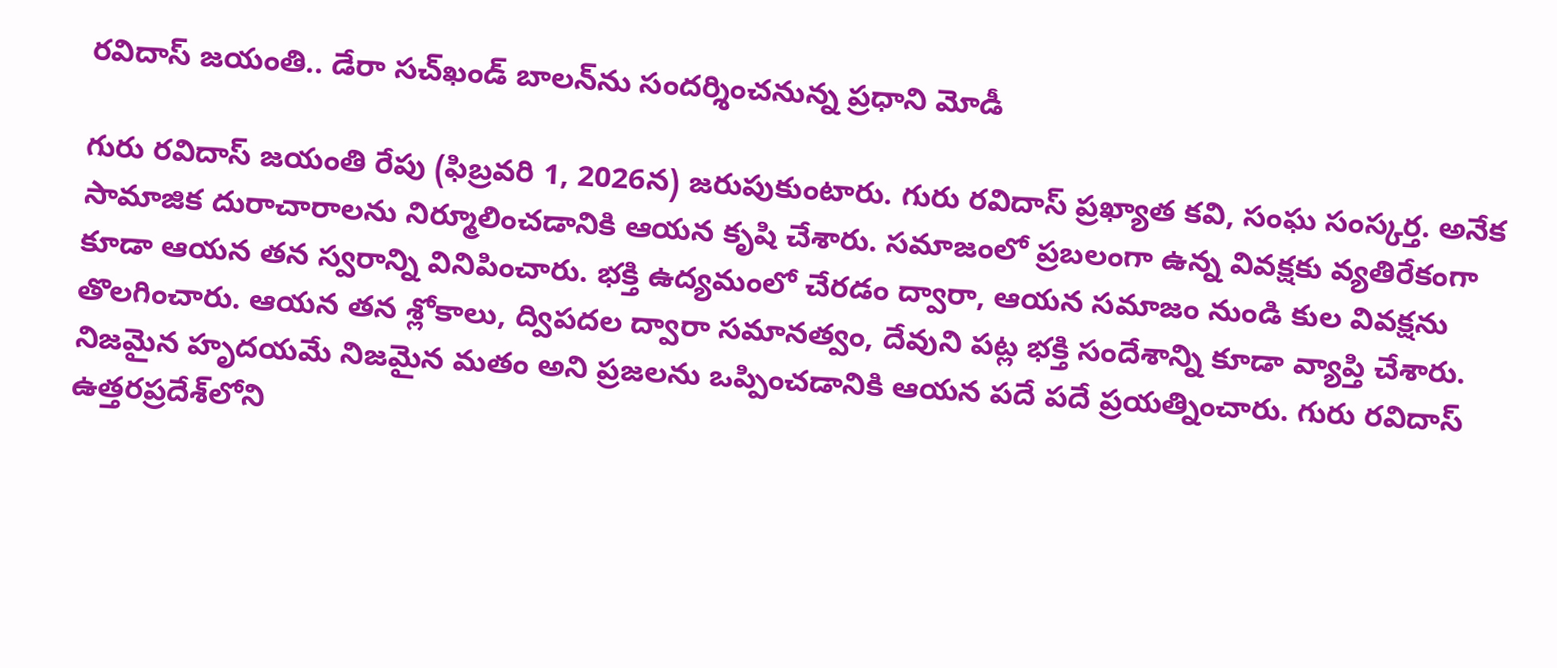రవిదాస్ జయంతి.. డేరా సచ్‌ఖండ్ బాలన్‌ను సందర్శించనున్న ప్రధాని మోడీ

గురు రవిదాస్ జయంతి రేపు (ఫిబ్రవరి 1, 2026న) జరుపుకుంటారు. గురు రవిదాస్ ప్రఖ్యాత కవి, సంఘ సంస్కర్త. అనేక సామాజిక దురాచారాలను నిర్మూలించడానికి ఆయన కృషి చేశారు. సమాజంలో ప్రబలంగా ఉన్న వివక్షకు వ్యతిరేకంగా కూడా ఆయన తన స్వరాన్ని వినిపించారు. భక్తి ఉద్యమంలో చేరడం ద్వారా, ఆయన సమాజం నుండి కుల వివక్షను తొలగించారు. ఆయన తన శ్లోకాలు, ద్విపదల ద్వారా సమానత్వం, దేవుని పట్ల భక్తి సందేశాన్ని కూడా వ్యాప్తి చేశారు. నిజమైన హృదయమే నిజమైన మతం అని ప్రజలను ఒప్పించడానికి ఆయన పదే పదే ప్రయత్నించారు. గురు రవిదాస్ ఉత్తరప్రదేశ్‌లోని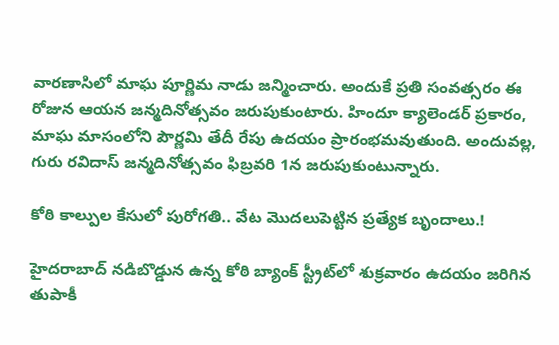వారణాసిలో మాఘ పూర్ణిమ నాడు జన్మించారు. అందుకే ప్రతి సంవత్సరం ఈ రోజున ఆయన జన్మదినోత్సవం జరుపుకుంటారు. హిందూ క్యాలెండర్ ప్రకారం, మాఘ మాసంలోని పౌర్ణమి తేదీ రేపు ఉదయం ప్రారంభమవుతుంది. అందువల్ల, గురు రవిదాస్ జన్మదినోత్సవం ఫిబ్రవరి 1న జరుపుకుంటున్నారు.

కోఠి కాల్పుల కేసులో పురోగతి.. వేట మొదలుపెట్టిన ప్రత్యేక బృందాలు.!

హైదరాబాద్ నడిబొడ్డున ఉన్న కోఠి బ్యాంక్ స్ట్రీట్‌లో శుక్రవారం ఉదయం జరిగిన తుపాకీ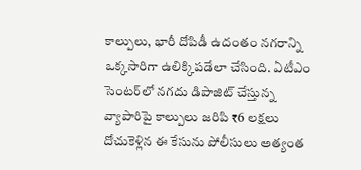కాల్పులు, భారీ దోపిడీ ఉదంతం నగరాన్ని ఒక్కసారిగా ఉలిక్కిపడేలా చేసింది. ఏటీఎం సెంటర్‌లో నగదు డిపాజిట్ చేస్తున్న వ్యాపారిపై కాల్పులు జరిపి ₹6 లక్షలు దోచుకెళ్లిన ఈ కేసును పోలీసులు అత్యంత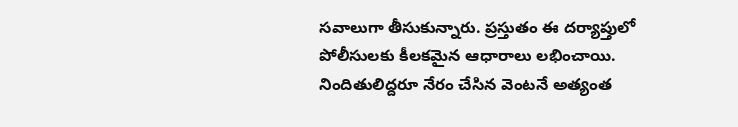సవాలుగా తీసుకున్నారు. ప్రస్తుతం ఈ దర్యాప్తులో పోలీసులకు కీలకమైన ఆధారాలు లభించాయి. నిందితులిద్దరూ నేరం చేసిన వెంటనే అత్యంత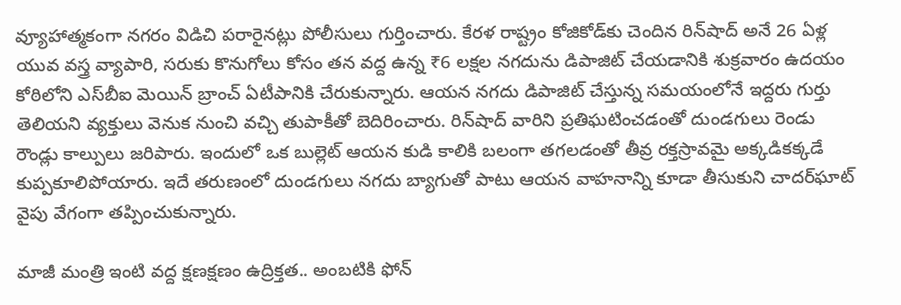వ్యూహాత్మకంగా నగరం విడిచి పరారైనట్లు పోలీసులు గుర్తించారు. కేరళ రాష్ట్రం కోజికోడ్‌కు చెందిన రిన్‌షాద్ అనే 26 ఏళ్ల యువ వస్త్ర వ్యాపారి, సరుకు కొనుగోలు కోసం తన వద్ద ఉన్న ₹6 లక్షల నగదును డిపాజిట్ చేయడానికి శుక్రవారం ఉదయం కోఠిలోని ఎస్‌బీఐ మెయిన్ బ్రాంచ్ ఏటీఎానికి చేరుకున్నారు. ఆయన నగదు డిపాజిట్ చేస్తున్న సమయంలోనే ఇద్దరు గుర్తు తెలియని వ్యక్తులు వెనుక నుంచి వచ్చి తుపాకీతో బెదిరించారు. రిన్‌షాద్ వారిని ప్రతిఘటించడంతో దుండగులు రెండు రౌండ్లు కాల్పులు జరిపారు. ఇందులో ఒక బుల్లెట్ ఆయన కుడి కాలికి బలంగా తగలడంతో తీవ్ర రక్తస్రావమై అక్కడికక్కడే కుప్పకూలిపోయారు. ఇదే తరుణంలో దుండగులు నగదు బ్యాగుతో పాటు ఆయన వాహనాన్ని కూడా తీసుకుని చాదర్‌ఘాట్ వైపు వేగంగా తప్పించుకున్నారు.

మాజీ మంత్రి ఇంటి వద్ద క్షణక్షణం ఉద్రిక్తత.. అంబటికి ఫోన్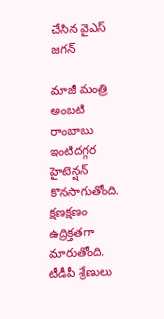చేసిన వైఎస్ జగన్

మాజీ మంత్రి అంబటి రాంబాబు ఇంటిదగ్గర హైటెన్షన్‌ కొనసాగుతోంది. క్షణక్షణం ఉద్రిక్తతగా మారుతోంది. టీడీపీ శ్రేణులు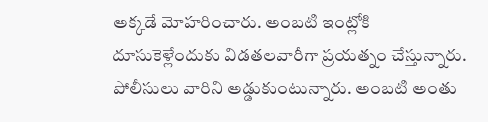అక్కడే మోహరించారు. అంబటి ఇంట్లోకి దూసుకెళ్లేందుకు విడతలవారీగా ప్రయత్నం చేస్తున్నారు. పోలీసులు వారిని అడ్డుకుంటున్నారు. అంబటి అంతు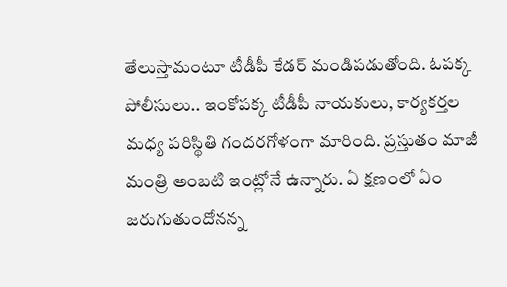తేలుస్తామంటూ టీడీపీ కేడర్‌ మండిపడుతోంది. ఓపక్క పోలీసులు.. ఇంకోపక్క టీడీపీ నాయకులు, కార్యకర్తల మధ్య పరిస్థితి గందరగోళంగా మారింది. ప్రస్తుతం మాజీ మంత్రి అంబటి ఇంట్లోనే ఉన్నారు. ఏ క్షణంలో ఏం జరుగుతుందోనన్న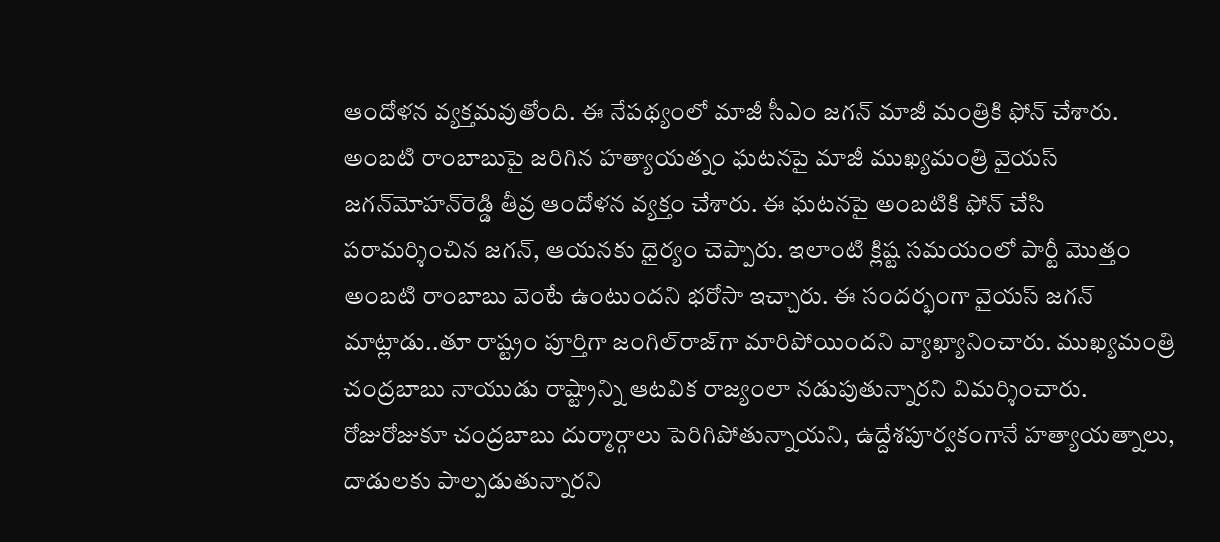ఆందోళన వ్యక్తమవుతోంది. ఈ నేపథ్యంలో మాజీ సీఎం జగన్ మాజీ మంత్రికి ఫోన్ చేశారు. అంబటి రాంబాబుపై జరిగిన హత్యాయత్నం ఘటనపై మాజీ ముఖ్యమంత్రి వైయస్‌ జగన్‌మోహన్‌రెడ్డి తీవ్ర ఆందోళన వ్యక్తం చేశారు. ఈ ఘటనపై అంబటికి ఫోన్‌ చేసి పరామర్శించిన జగన్‌, ఆయనకు ధైర్యం చెప్పారు. ఇలాంటి క్లిష్ట సమయంలో పార్టీ మొత్తం అంబటి రాంబాబు వెంటే ఉంటుందని భరోసా ఇచ్చారు. ఈ సందర్భంగా వైయస్‌ జగన్‌ మాట్లాడు..తూ రాష్ట్రం పూర్తిగా జంగిల్‌రాజ్‌గా మారిపోయిందని వ్యాఖ్యానించారు. ముఖ్యమంత్రి చంద్రబాబు నాయుడు రాష్ట్రాన్ని ఆటవిక రాజ్యంలా నడుపుతున్నారని విమర్శించారు. రోజురోజుకూ చంద్రబాబు దుర్మార్గాలు పెరిగిపోతున్నాయని, ఉద్దేశపూర్వకంగానే హత్యాయత్నాలు, దాడులకు పాల్పడుతున్నారని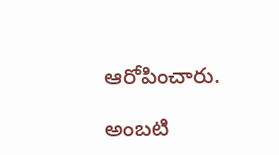ఆరోపించారు.

అంబటి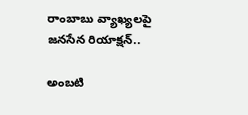రాంబాబు వ్యాఖ్యలపై జనసేన రియాక్షన్..

అంబటి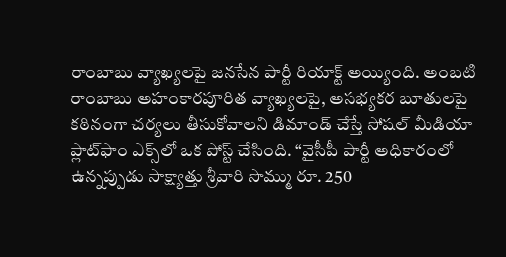రాంబాబు వ్యాఖ్యలపై జనసేన పార్టీ రియాక్ట్ అయ్యింది. అంబటి రాంబాబు అహంకారపూరిత వ్యాఖ్యలపై, అసభ్యకర బూతులపై కఠినంగా చర్యలు తీసుకోవాలని డిమాండ్ చేస్తే సోషల్ మీడియా ప్లాట్‌ఫాం ఎక్స్‌లో ఒక పోస్ట్ చేసింది. “వైసీపీ పార్టీ అధికారంలో ఉన్నప్పుడు సాక్ష్యాత్తు శ్రీవారి సొమ్ము రూ. 250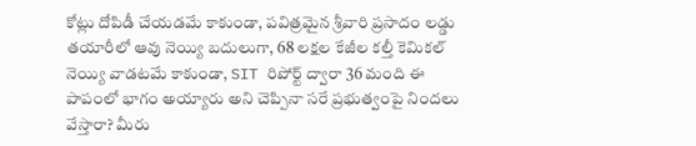కోట్లు దోపిడీ చేయడమే కాకుండా, పవిత్రమైన శ్రీవారి ప్రసాదం లడ్డు తయారీలో ఆవు నెయ్యి బదులుగా, 68 లక్షల కేజీల కల్తీ కెమికల్ నెయ్యి వాడటమే కాకుండా, SIT రిపోర్ట్ ద్వారా 36 మంది ఈ పాపంలో భాగం అయ్యారు అని చెప్పినా సరే ప్రభుత్వంపై నిందలు వేస్తారా? మీరు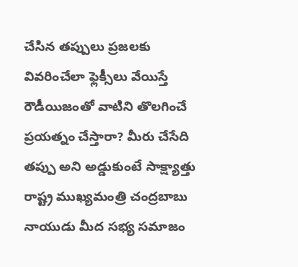చేసిన తప్పులు ప్రజలకు వివరించేలా ఫ్లెక్సీలు వేయిస్తే రౌడీయిజంతో వాటిని తొలగించే ప్రయత్నం చేస్తారా? మీరు చేసేది తప్పు అని అడ్డుకుంటే సాక్ష్యాత్తు రాష్ట్ర ముఖ్యమంత్రి చంద్రబాబు నాయుడు మీద సభ్య సమాజం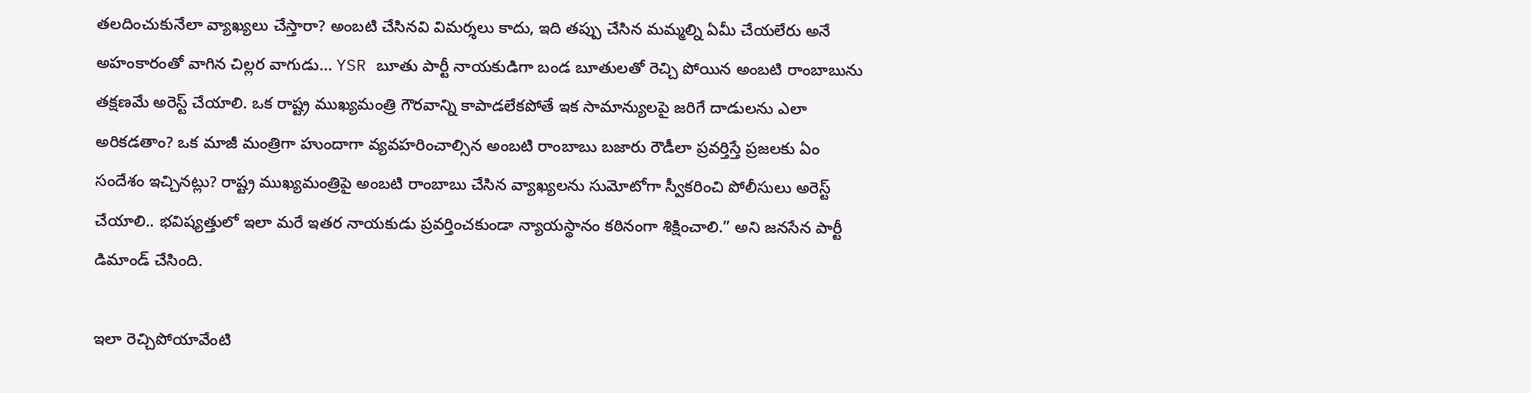తలదించుకునేలా వ్యాఖ్యలు చేస్తారా? అంబటి చేసినవి విమర్శలు కాదు, ఇది తప్పు చేసిన మమ్మల్ని ఏమీ చేయలేరు అనే అహంకారంతో వాగిన చిల్లర వాగుడు… YSR బూతు పార్టీ నాయకుడిగా బండ బూతులతో రెచ్చి పోయిన అంబటి రాంబాబును తక్షణమే అరెస్ట్ చేయాలి. ఒక రాష్ట్ర ముఖ్యమంత్రి గౌరవాన్ని కాపాడలేకపోతే ఇక సామాన్యులపై జరిగే దాడులను ఎలా అరికడతాం? ఒక మాజీ మంత్రిగా హుందాగా వ్యవహరించాల్సిన అంబటి రాంబాబు బజారు రౌడీలా ప్రవర్తిస్తే ప్రజలకు ఏం సందేశం ఇచ్చినట్లు? రాష్ట్ర ముఖ్యమంత్రిపై అంబటి రాంబాబు చేసిన వ్యాఖ్యలను సుమోటోగా స్వీకరించి పోలీసులు అరెస్ట్ చేయాలి.. భవిష్యత్తులో ఇలా మరే ఇతర నాయకుడు ప్రవర్తించకుండా న్యాయస్థానం కఠినంగా శిక్షించాలి.” అని జనసేన పార్టీ డిమాండ్ చేసింది.

ఇలా రెచ్చిపోయావేంటి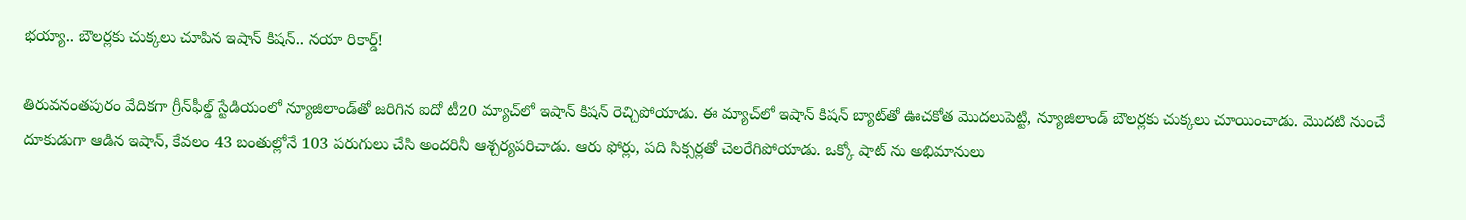భయ్యా.. బౌలర్లకు చుక్కలు చూపిన ఇషాన్ కిషన్.. నయా రికార్డ్!

తిరువనంతపురం వేదికగా గ్రీన్‌ఫీల్డ్ స్టేడియంలో న్యూజిలాండ్‌తో జరిగిన ఐదో టీ20 మ్యాచ్‌లో ఇషాన్ కిషన్ రెచ్చిపోయాడు. ఈ మ్యాచ్‌లో ఇషాన్ కిషన్ బ్యాట్‌తో ఊచకోత మొదలుపెట్టి, న్యూజిలాండ్ బౌలర్లకు చుక్కలు చూయించాడు. మొదటి నుంచే దూకుడుగా ఆడిన ఇషాన్, కేవలం 43 బంతుల్లోనే 103 పరుగులు చేసి అందరినీ ఆశ్చర్యపరిచాడు. ఆరు ఫోర్లు, పది సిక్సర్లతో చెలరేగిపోయాడు. ఒక్కో షాట్ ను అభిమానులు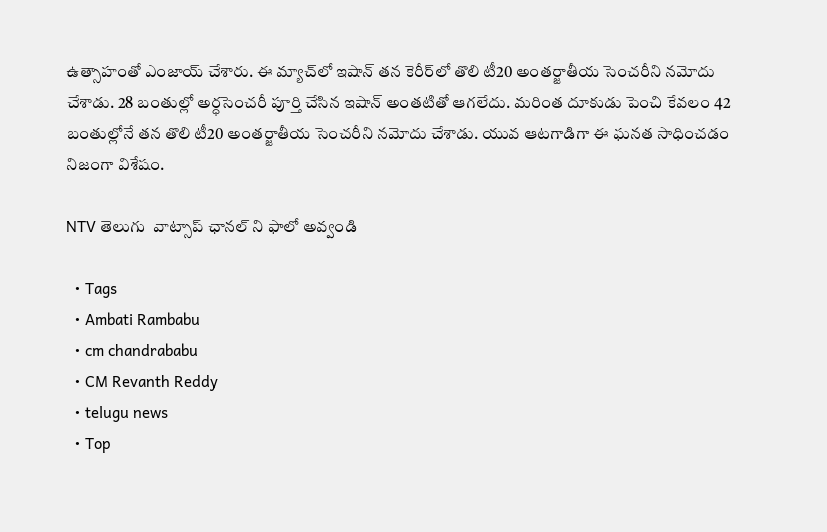ఉత్సాహంతో ఎంజాయ్ చేశారు. ఈ మ్యాచ్‌లో ఇషాన్ తన కెరీర్‌లో తొలి టీ20 అంతర్జాతీయ సెంచరీని నమోదు చేశాడు. 28 బంతుల్లో అర్ధసెంచరీ పూర్తి చేసిన ఇషాన్ అంతటితో ఆగలేదు. మరింత దూకుడు పెంచి కేవలం 42 బంతుల్లోనే తన తొలి టీ20 అంతర్జాతీయ సెంచరీని నమోదు చేశాడు. యువ ఆటగాడిగా ఈ ఘనత సాధించడం నిజంగా విశేషం.

NTV తెలుగు  వాట్సాప్ ఛానల్ ని ఫాలో అవ్వండి

  • Tags
  • Ambati Rambabu
  • cm chandrababu
  • CM Revanth Reddy
  • telugu news
  • Top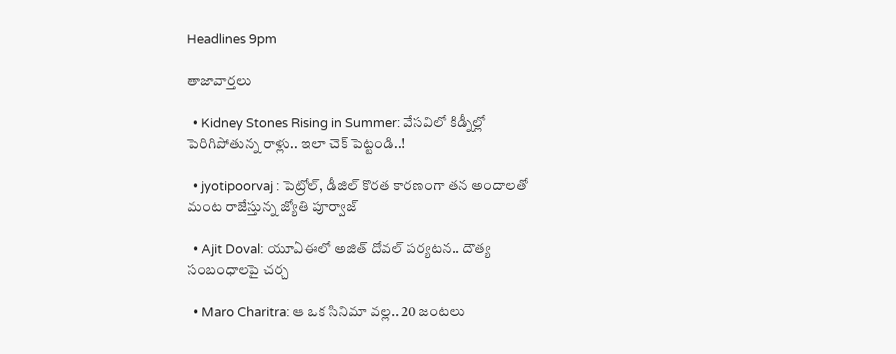Headlines 9pm

తాజావార్తలు

  • Kidney Stones Rising in Summer: వేసవిలో కిడ్నీల్లో పెరిగిపోతున్న రాళ్లు.. ఇలా చెక్‌ పెట్టండి..!

  • jyotipoorvaj : పెట్రోల్, డీజిల్ కొరత కారణంగా తన అందాలతో మంట రాజేస్తున్న జ్యోతి పూర్వాజ్

  • Ajit Doval: యూఏఈలో అజిత్ దోవల్ పర్యటన.. దౌత్య సంబంధాలపై చర్చ

  • Maro Charitra: ఆ ఒక సినిమా వల్ల.. 20 జంటలు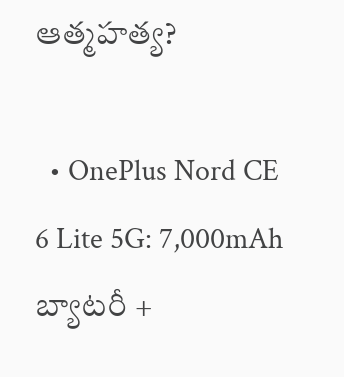ఆత్మహత్య?

  • OnePlus Nord CE 6 Lite 5G: 7,000mAh బ్యాటరీ +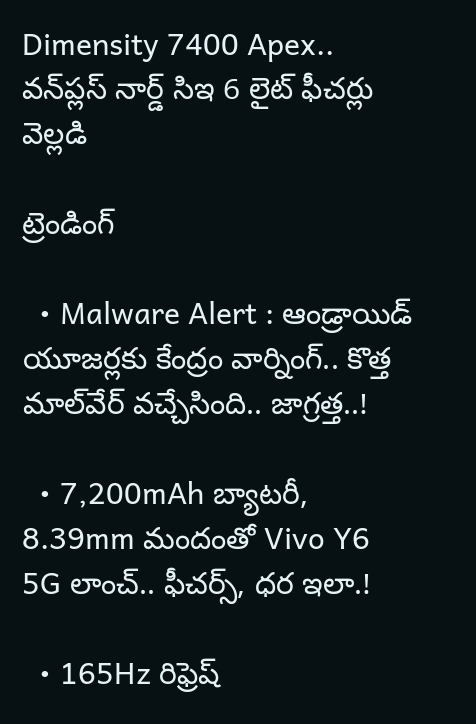Dimensity 7400 Apex.. వన్‌ప్లస్ నార్డ్ సిఇ 6 లైట్ ఫీచర్లు వెల్లడి

ట్రెండింగ్‌

  • Malware Alert : ఆండ్రాయిడ్ యూజర్లకు కేంద్రం వార్నింగ్.. కొత్త మాల్‌వేర్ వచ్చేసింది.. జాగ్రత్త..!

  • 7,200mAh బ్యాటరీ, 8.39mm మందంతో Vivo Y6 5G లాంచ్.. ఫీచర్స్, ధర ఇలా.!

  • 165Hz రిఫ్రెష్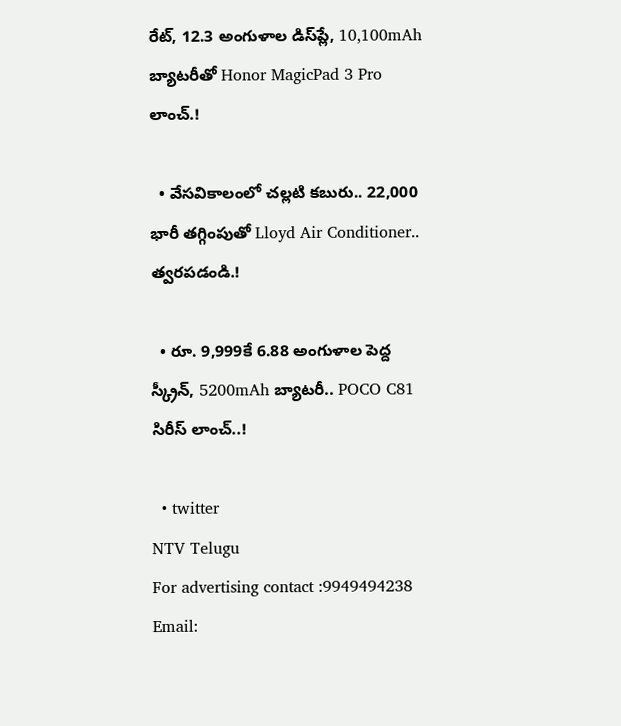రేట్‌, 12.3 అంగుళాల డిస్‌ప్లే, 10,100mAh బ్యాటరీతో Honor MagicPad 3 Pro లాంచ్.!

  • వేసవికాలంలో చల్లటి కబురు.. 22,000 భారీ తగ్గింపుతో Lloyd Air Conditioner.. త్వరపడండి.!

  • రూ. 9,999కే 6.88 అంగుళాల పెద్ద స్క్రీన్, 5200mAh బ్యాటరీ.. POCO C81 సిరీస్ లాంచ్..!

  • twitter
NTV Telugu
For advertising contact :9949494238
Email: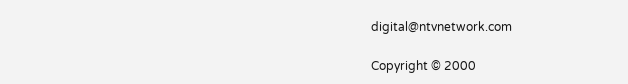digital@ntvnetwork.com

Copyright © 2000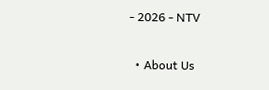- 2026 - NTV

  • About Us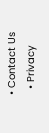• Contact Us
  • Privacy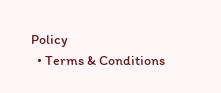Policy
  • Terms & Conditions